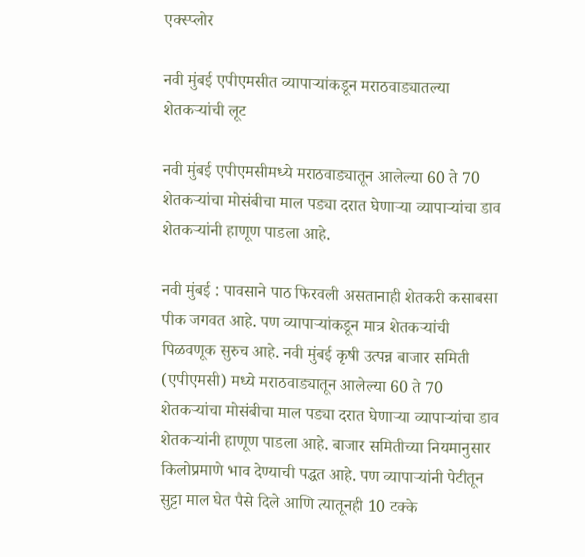एक्स्प्लोर

नवी मुंबई एपीएमसीत व्यापाऱ्यांकडून मराठवाड्यातल्या शेतकऱ्यांची लूट

नवी मुंबई एपीएमसीमध्ये मराठवाड्यातून आलेल्या 60 ते 70 शेतकऱ्यांचा मोसंबीचा माल पड्या दरात घेणाऱ्या व्यापाऱ्यांचा डाव शेतकऱ्यांनी हाणूण पाडला आहे.

नवी मुंबई : पावसाने पाठ फिरवली असतानाही शेतकरी कसाबसा पीक जगवत आहे. पण व्यापाऱ्यांकडून मात्र शेतकऱ्यांची पिळवणूक सुरुच आहे. नवी मुंबई कृषी उत्पन्न बाजार समिती (एपीएमसी) मध्ये मराठवाड्यातून आलेल्या 60 ते 70 शेतकऱ्यांचा मोसंबीचा माल पड्या दरात घेणाऱ्या व्यापाऱ्यांचा डाव शेतकऱ्यांनी हाणूण पाडला आहे. बाजार समितीच्या नियमानुसार किलोप्रमाणे भाव देण्याची पद्धत आहे. पण व्यापाऱ्यांनी पेटीतून सुट्टा माल घेत पैसे दिले आणि त्यातूनही 10 टक्के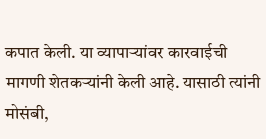कपात केली. या व्यापाऱ्यांवर कारवाईची मागणी शेतकऱ्यांनी केली आहे. यासाठी त्यांनी मोसंबी,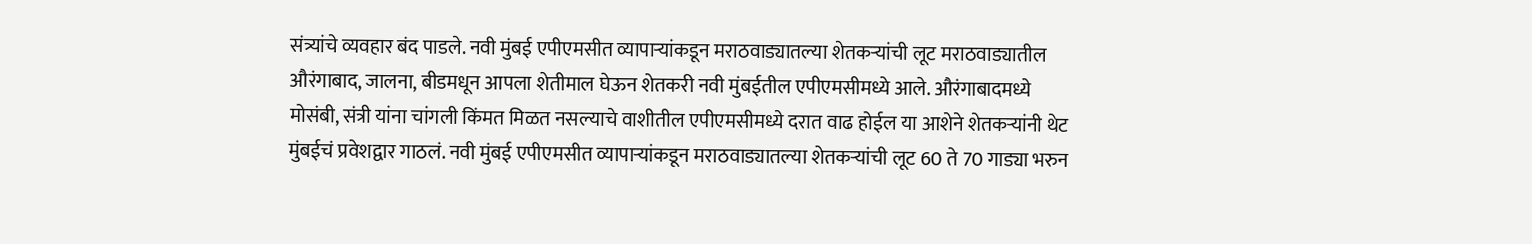संत्र्यांचे व्यवहार बंद पाडले. नवी मुंबई एपीएमसीत व्यापाऱ्यांकडून मराठवाड्यातल्या शेतकऱ्यांची लूट मराठवाड्यातील औरंगाबाद, जालना, बीडमधून आपला शेतीमाल घेऊन शेतकरी नवी मुंबईतील एपीएमसीमध्ये आले. औरंगाबादमध्ये मोसंबी, संत्री यांना चांगली किंमत मिळत नसल्याचे वाशीतील एपीएमसीमध्ये दरात वाढ होईल या आशेने शेतकऱ्यांनी थेट मुंबईचं प्रवेशद्वार गाठलं. नवी मुंबई एपीएमसीत व्यापाऱ्यांकडून मराठवाड्यातल्या शेतकऱ्यांची लूट 60 ते 70 गाड्या भरुन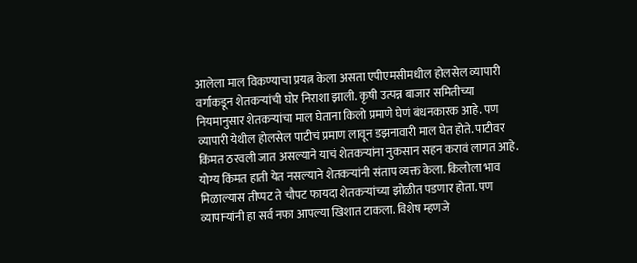आलेला माल विकण्याचा प्रयत्न केला असता एपीएमसीमधील होलसेल व्यापारी वर्गाकडून शेतकऱ्यांची घोर निराशा झाली. कृषी उत्पन्न बाजार समितीच्या नियमानुसार शेतकऱ्यांचा माल घेताना किलो प्रमाणे घेणं बंधनकारक आहे. पण व्यापारी येथील होलसेल पाटीचं प्रमाण लावून डझनावारी माल घेत होते. पाटीवर किंमत ठरवली जात असल्याने याचं शेतकऱ्यांना नुकसान सहन करावं लागत आहे. योग्य किंमत हाती येत नसल्याने शेतकऱ्यांनी संताप व्यक्त केला. किलोला भाव मिळाल्यास तीप्पट ते चौपट फायदा शेतकऱ्यांच्या झोळीत पडणार होता. पण व्यापाऱ्यांनी हा सर्व नफा आपल्या खिशात टाकला. विशेष म्हणजे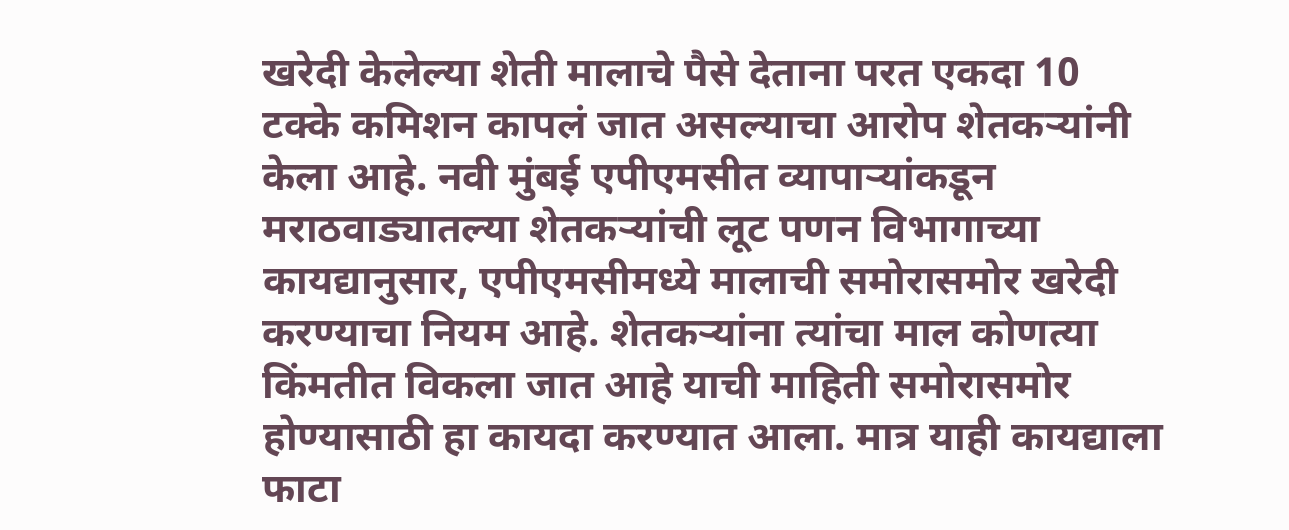खरेदी केलेल्या शेती मालाचे पैसे देताना परत एकदा 10 टक्के कमिशन कापलं जात असल्याचा आरोप शेतकऱ्यांनी केला आहे. नवी मुंबई एपीएमसीत व्यापाऱ्यांकडून मराठवाड्यातल्या शेतकऱ्यांची लूट पणन विभागाच्या कायद्यानुसार, एपीएमसीमध्ये मालाची समोरासमोर खरेदी करण्याचा नियम आहे. शेतकऱ्यांना त्यांचा माल कोणत्या किंमतीत विकला जात आहे याची माहिती समोरासमोर होण्यासाठी हा कायदा करण्यात आला. मात्र याही कायद्याला फाटा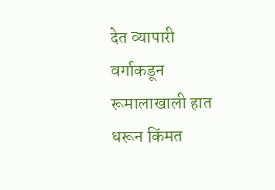देत व्यापारी वर्गाकडून रूमालाखाली हात धरून किंमत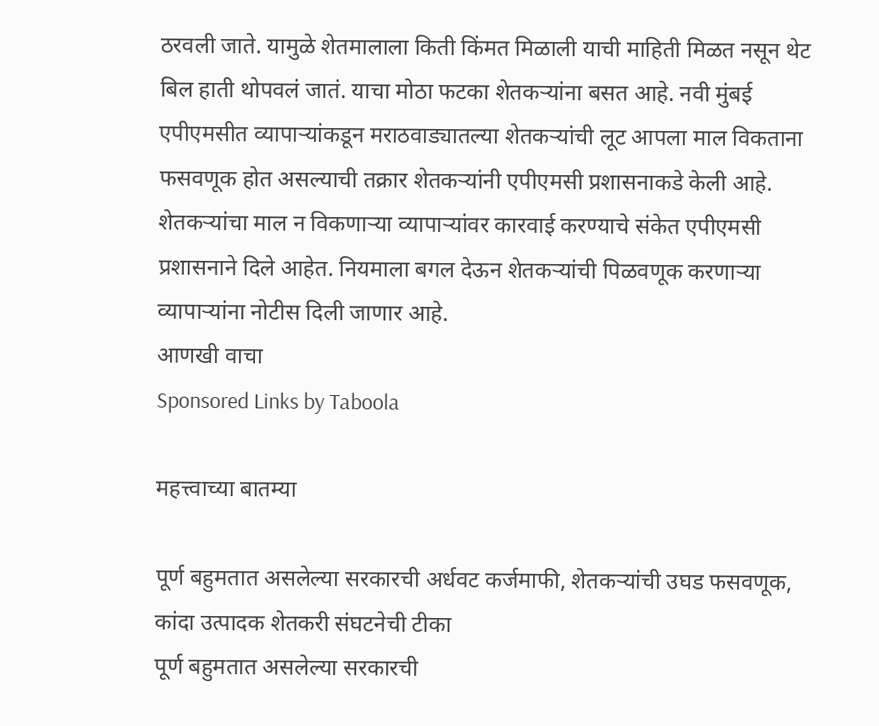ठरवली जाते. यामुळे शेतमालाला किती किंमत मिळाली याची माहिती मिळत नसून थेट बिल हाती थोपवलं जातं. याचा मोठा फटका शेतकऱ्यांना बसत आहे. नवी मुंबई एपीएमसीत व्यापाऱ्यांकडून मराठवाड्यातल्या शेतकऱ्यांची लूट आपला माल विकताना फसवणूक होत असल्याची तक्रार शेतकऱ्यांनी एपीएमसी प्रशासनाकडे केली आहे. शेतकऱ्यांचा माल न विकणाऱ्या व्यापाऱ्यांवर कारवाई करण्याचे संकेत एपीएमसी प्रशासनाने दिले आहेत. नियमाला बगल देऊन शेतकऱ्यांची पिळवणूक करणाऱ्या व्यापाऱ्यांना नोटीस दिली जाणार आहे.
आणखी वाचा
Sponsored Links by Taboola

महत्त्वाच्या बातम्या

पूर्ण बहुमतात असलेल्या सरकारची अर्धवट कर्जमाफी, शेतकऱ्यांची उघड फसवणूक, कांदा उत्पादक शेतकरी संघटनेची टीका
पूर्ण बहुमतात असलेल्या सरकारची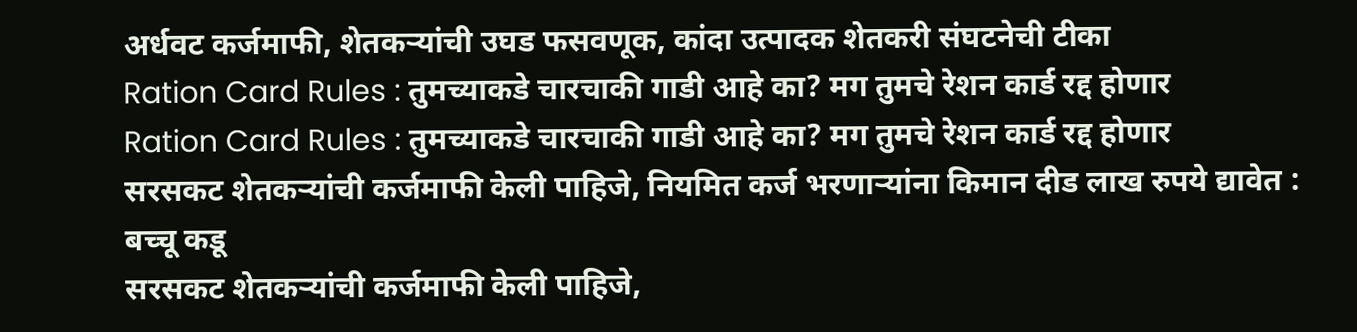अर्धवट कर्जमाफी, शेतकऱ्यांची उघड फसवणूक, कांदा उत्पादक शेतकरी संघटनेची टीका
Ration Card Rules : तुमच्याकडे चारचाकी गाडी आहे का? मग तुमचे रेशन कार्ड रद्द होणार
Ration Card Rules : तुमच्याकडे चारचाकी गाडी आहे का? मग तुमचे रेशन कार्ड रद्द होणार
सरसकट शेतकऱ्यांची कर्जमाफी केली पाहिजे, नियमित कर्ज भरणाऱ्यांना किमान दीड लाख रुपये द्यावेत : बच्चू कडू
सरसकट शेतकऱ्यांची कर्जमाफी केली पाहिजे,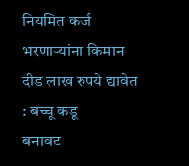नियमित कर्ज भरणाऱ्यांना किमान दीड लाख रुपये द्यावेत : बच्चू कडू
बनावट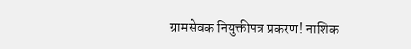ग्रामसेवक नियुक्तीपत्र प्रकरण! नाशिक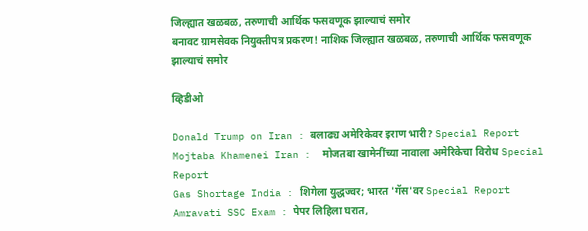जिल्ह्यात खळबळ, तरुणाची आर्थिक फसवणूक झाल्याचं समोर
बनावट ग्रामसेवक नियुक्तीपत्र प्रकरण! नाशिक जिल्ह्यात खळबळ, तरुणाची आर्थिक फसवणूक झाल्याचं समोर

व्हिडीओ

Donald Trump on Iran : बलाढ्य अमेरिकेवर इराण भारी? Special Report
Mojtaba Khamenei Iran :  मोजतबा खामेनींच्या नावाला अमेरिकेचा विरोध Special Report
Gas Shortage India : शिगेला युद्धज्वर; भारत 'गॅस'वर Special Report
Amravati SSC Exam : पेपर लिहिला घरात,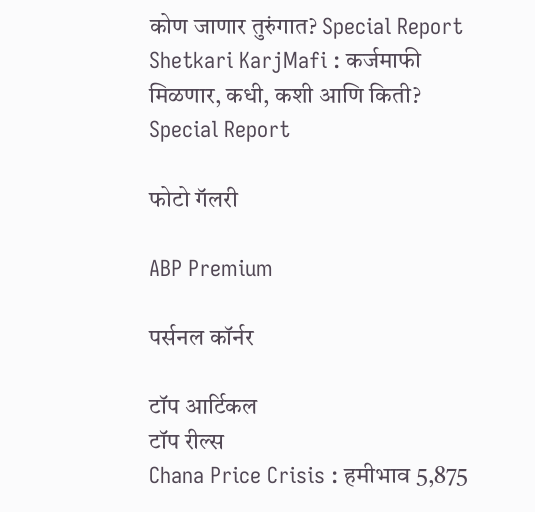कोण जाणार तुरुंगात? Special Report
Shetkari KarjMafi : कर्जमाफी मिळणार, कधी, कशी आणि किती? Special Report

फोटो गॅलरी

ABP Premium

पर्सनल कॉर्नर

टॉप आर्टिकल
टॉप रील्स
Chana Price Crisis : हमीभाव 5,875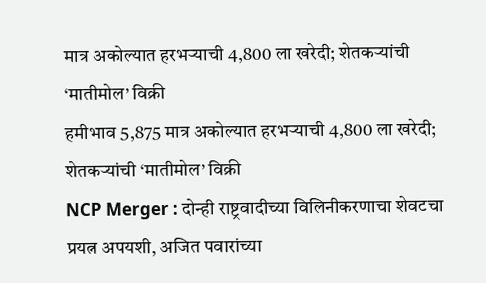मात्र अकोल्यात हरभऱ्याची 4,800 ला खरेदी; शेतकऱ्यांची ‘मातीमोल’ विक्री
हमीभाव 5,875 मात्र अकोल्यात हरभऱ्याची 4,800 ला खरेदी; शेतकऱ्यांची ‘मातीमोल’ विक्री
NCP Merger : दोन्ही राष्ट्रवादीच्या विलिनीकरणाचा शेवटचा प्रयत्न अपयशी, अजित पवारांच्या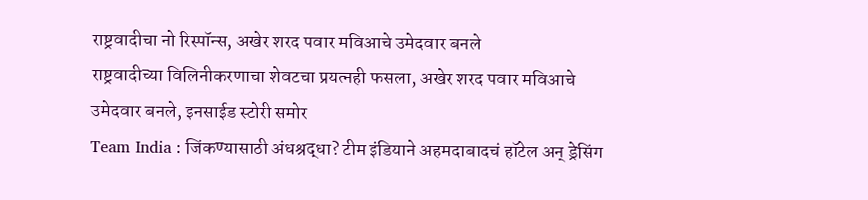राष्ट्रवादीचा नो रिस्पॉन्स, अखेर शरद पवार मविआचे उमेदवार बनले
राष्ट्रवादीच्या विलिनीकरणाचा शेवटचा प्रयत्नही फसला, अखेर शरद पवार मविआचे उमेदवार बनले, इनसाईड स्टोरी समोर
Team India : जिंकण्यासाठी अंधश्रद्धा? टीम इंडियाने अहमदाबादचं हॉटेल अन् ड्रेसिंग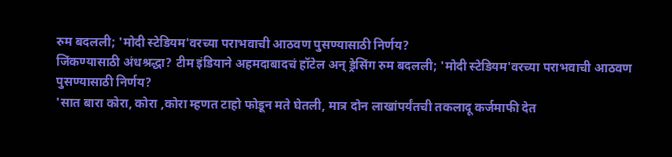रुम बदलली; 'मोदी स्टेडियम'वरच्या पराभवाची आठवण पुसण्यासाठी निर्णय?
जिंकण्यासाठी अंधश्रद्धा? टीम इंडियाने अहमदाबादचं हॉटेल अन् ड्रेसिंग रुम बदलली; 'मोदी स्टेडियम'वरच्या पराभवाची आठवण पुसण्यासाठी निर्णय?
'सात बारा कोरा, कोरा ,कोरा म्हणत टाहो फोडून मते घेतली, मात्र दोन लाखांपर्यंतची तकलादू कर्जमाफी देत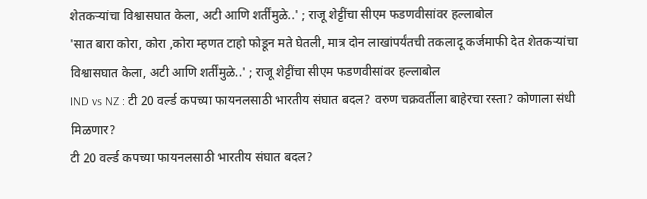शेतकऱ्यांचा विश्वासघात केला, अटी आणि शर्तींमुळे..' ; राजू शेट्टींचा सीएम फडणवीसांवर हल्लाबोल
'सात बारा कोरा, कोरा ,कोरा म्हणत टाहो फोडून मते घेतली, मात्र दोन लाखांपर्यंतची तकलादू कर्जमाफी देत शेतकऱ्यांचा विश्वासघात केला, अटी आणि शर्तींमुळे..' ; राजू शेट्टींचा सीएम फडणवीसांवर हल्लाबोल
IND vs NZ : टी 20 वर्ल्ड कपच्या फायनलसाठी भारतीय संघात बदल? वरुण चक्रवर्तीला बाहेरचा रस्ता? कोणाला संधी मिळणार?
टी 20 वर्ल्ड कपच्या फायनलसाठी भारतीय संघात बदल?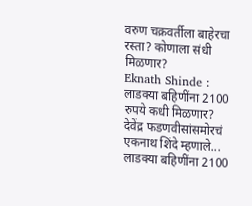वरुण चक्रवर्तीला बाहेरचा रस्ता? कोणाला संधी मिळणार?
Eknath Shinde : लाडक्या बहिणींना 2100 रुपये कधी मिळणार? देवेंद्र फडणवीसांसमोरचं एकनाथ शिंदे म्हणाले...
लाडक्या बहिणींना 2100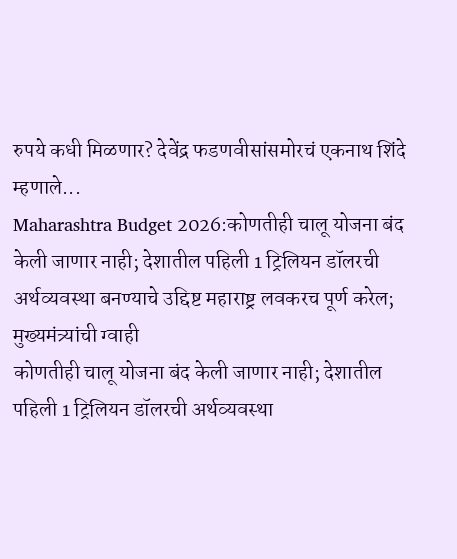रुपये कधी मिळणार? देवेंद्र फडणवीसांसमोरचं एकनाथ शिंदे म्हणाले...
Maharashtra Budget 2026:कोणतीही चालू योजना बंद केली जाणार नाही; देशातील पहिली 1 ट्रिलियन डॉलरची अर्थव्यवस्था बनण्याचे उद्दिष्ट महाराष्ट्र लवकरच पूर्ण करेल; मुख्यमंत्र्यांची ग्वाही
कोणतीही चालू योजना बंद केली जाणार नाही; देशातील पहिली 1 ट्रिलियन डॉलरची अर्थव्यवस्था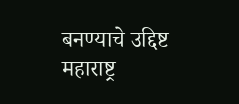बनण्याचे उद्दिष्ट महाराष्ट्र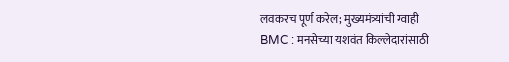लवकरच पूर्ण करेल; मुख्यमंत्र्यांची ग्वाही
BMC : मनसेच्या यशवंत किल्लेदारांसाठी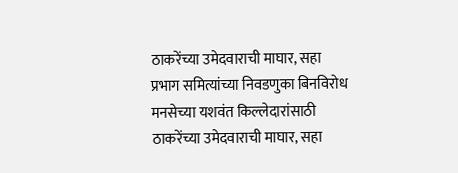ठाकरेंच्या उमेदवाराची माघार, सहा प्रभाग समित्यांच्या निवडणुका बिनविरोध
मनसेच्या यशवंत किल्लेदारांसाठी ठाकरेंच्या उमेदवाराची माघार, सहा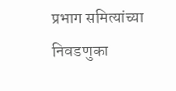प्रभाग समित्यांच्या निवडणुका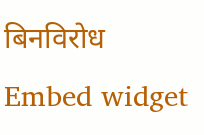बिनविरोध
Embed widget